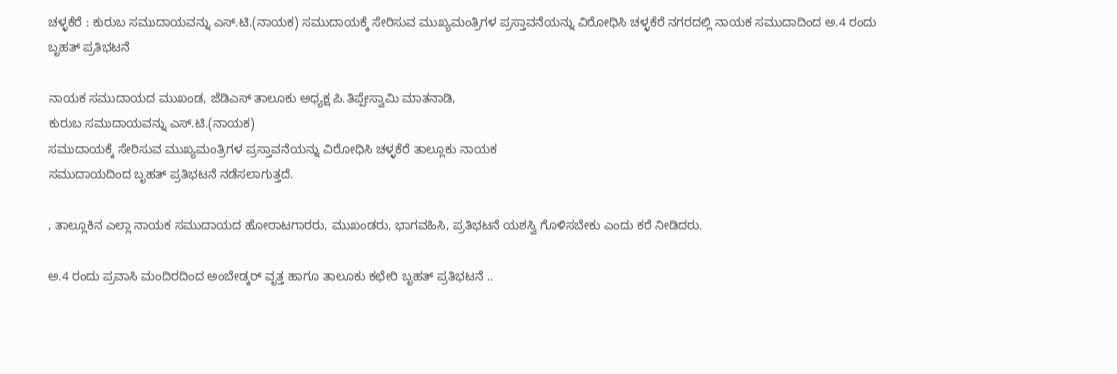ಚಳ್ಳಕೆರೆ : ಕುರುಬ ಸಮುದಾಯವನ್ನು ಎಸ್.ಟಿ.(ನಾಯಕ) ಸಮುದಾಯಕ್ಕೆ ಸೇರಿಸುವ ಮುಖ್ಯಮಂತ್ರಿಗಳ ಪ್ರಸ್ತಾವನೆಯನ್ನು ವಿರೋಧಿಸಿ ಚಳ್ಳಕೆರೆ ನಗರದಲ್ಲಿ ನಾಯಕ ಸಮುದಾದಿಂದ ಅ.4 ರಂದು ಬೃಹತ್ ಪ್ರತಿಭಟನೆ

ನಾಯಕ ಸಮುದಾಯದ ಮುಖಂಡ, ಜೆಡಿಎಸ್ ತಾಲೂಕು ಅಧ್ಯಕ್ಷ ಪಿ.ತಿಪ್ಪೇಸ್ವಾಮಿ ಮಾತನಾಡಿ,
ಕುರುಬ ಸಮುದಾಯವನ್ನು ಎಸ್.ಟಿ.(ನಾಯಕ)
ಸಮುದಾಯಕ್ಕೆ ಸೇರಿಸುವ ಮುಖ್ಯಮಂತ್ರಿಗಳ ಪ್ರಸ್ತಾವನೆಯನ್ನು ವಿರೋಧಿಸಿ ಚಳ್ಳಕೆರೆ ತಾಲ್ಲೂಕು ನಾಯಕ
ಸಮುದಾಯದಿಂದ ಬೃಹತ್ ಪ್ರತಿಭಟನೆ ನಡೆಸಲಾಗುತ್ತದೆ.

, ತಾಲ್ಲೂಕಿನ ಎಲ್ಲಾ ನಾಯಕ ಸಮುದಾಯದ ಹೋರಾಟಗಾರರು, ಮುಖಂಡರು, ಭಾಗವಹಿಸಿ, ಪ್ರತಿಭಟನೆ ಯಶಸ್ವಿ ಗೊಳಿಸಬೇಕು ಎಂದು ಕರೆ ನೀಡಿದರು.

ಅ.4 ರಂದು ಪ್ರವಾಸಿ ಮಂದಿರದಿಂದ ಅಂಬೇಡ್ಕರ್ ವೃತ್ತ ಹಾಗೂ ತಾಲೂಕು ಕಛೇರಿ ಬೃಹತ್ ಪ್ರತಿಭಟನೆ ..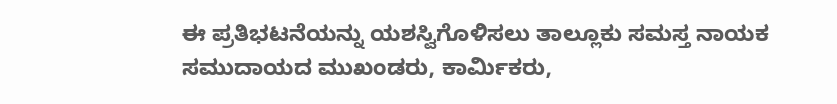ಈ ಪ್ರತಿಭಟನೆಯನ್ನು ಯಶಸ್ವಿಗೊಳಿಸಲು ತಾಲ್ಲೂಕು ಸಮಸ್ತ ನಾಯಕ
ಸಮುದಾಯದ ಮುಖಂಡರು, ಕಾರ್ಮಿಕರು,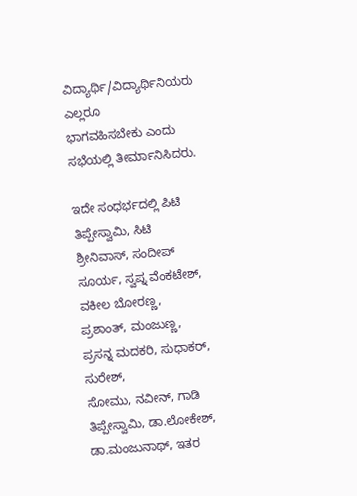ವಿದ್ಯಾರ್ಥಿ/ವಿದ್ಯಾರ್ಥಿನಿಯರು ಎಲ್ಲರೂ
ಭಾಗವಹಿಸಬೇಕು ಎಂದು ಸಭೆಯಲ್ಲಿ ತೀರ್ಮಾನಿಸಿದರು.

ಇದೇ ಸಂಧರ್ಭದಲ್ಲಿ ಪಿಟಿ ತಿಪ್ಪೇಸ್ವಾಮಿ, ಸಿಟಿ ಶ್ರೀನಿವಾಸ್, ಸಂದೀಪ್ ಸೂರ್ಯ, ಸ್ವಪ್ನ ವೆಂಕಟೇಶ್, ವಕೀಲ ಬೋರಣ್ಣ, ಪ್ರಶಾಂತ್, ಮಂಜುಣ್ಣ, ಪ್ರಸನ್ನ ಮದಕರಿ, ಸುಧಾಕರ್, ಸುರೇಶ್,
ಸೋಮು, ನವೀನ್, ಗಾಡಿ ತಿಪ್ಪೇಸ್ವಾಮಿ, ಡಾ.ಲೋಕೇಶ್, ಡಾ.ಮಂಜುನಾಥ್, ಇತರ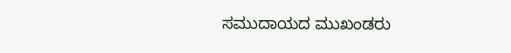ಸಮುದಾಯದ ಮುಖಂಡರು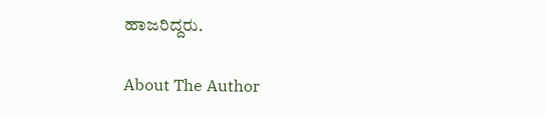ಹಾಜರಿದ್ದರು.

About The Author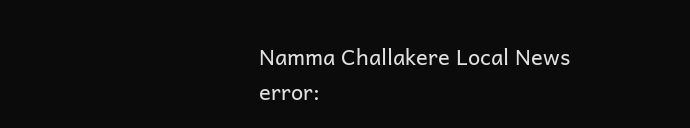Namma Challakere Local News
error: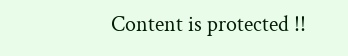Content is protected !!